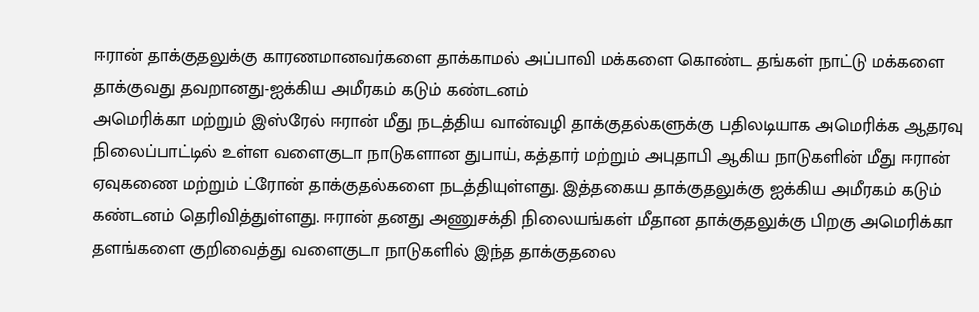ஈரான் தாக்குதலுக்கு காரணமானவர்களை தாக்காமல் அப்பாவி மக்களை கொண்ட தங்கள் நாட்டு மக்களை தாக்குவது தவறானது-ஐக்கிய அமீரகம் கடும் கண்டனம்
அமெரிக்கா மற்றும் இஸ்ரேல் ஈரான் மீது நடத்திய வான்வழி தாக்குதல்களுக்கு பதிலடியாக அமெரிக்க ஆதரவு நிலைப்பாட்டில் உள்ள வளைகுடா நாடுகளான துபாய், கத்தார் மற்றும் அபுதாபி ஆகிய நாடுகளின் மீது ஈரான் ஏவுகணை மற்றும் ட்ரோன் தாக்குதல்களை நடத்தியுள்ளது. இத்தகைய தாக்குதலுக்கு ஐக்கிய அமீரகம் கடும் கண்டனம் தெரிவித்துள்ளது. ஈரான் தனது அணுசக்தி நிலையங்கள் மீதான தாக்குதலுக்கு பிறகு அமெரிக்கா தளங்களை குறிவைத்து வளைகுடா நாடுகளில் இந்த தாக்குதலை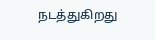நடத்துகிறது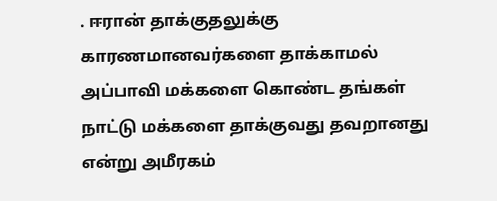. ஈரான் தாக்குதலுக்கு காரணமானவர்களை தாக்காமல் அப்பாவி மக்களை கொண்ட தங்கள் நாட்டு மக்களை தாக்குவது தவறானது என்று அமீரகம்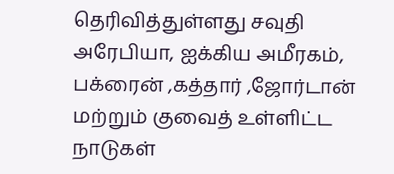தெரிவித்துள்ளது சவுதி அரேபியா, ஐக்கிய அமீரகம், பக்ரைன் ,கத்தார் ,ஜோர்டான் மற்றும் குவைத் உள்ளிட்ட நாடுகள்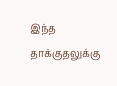இந்த தாக்குதலுக்கு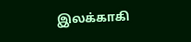இலக்காகி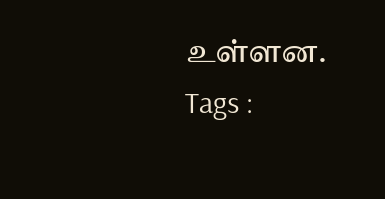உள்ளன.
Tags :